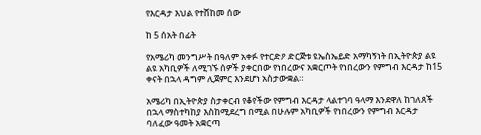የእርዳታ እህል የተሸከመ ሰው

ከ 5 ሰአት በፊት

የአሜሪካ መንግሥት በዓለም አቀፉ የተርድዖ ድርጅቱ ዩኤስኤይድ አማካኝነት በኢትዮጵያ ልዩ ልዩ አካቢዎች ለሚገኙ ሰዎች ያቀርበው የነበረውና አቋርጦት የነበረውን የምግብ እርዳታ ከ15 ቀናት በኋላ ዳግም ሊጀምር እንደሆነ አስታውቋል።

አሜሪካ በኢትዮጵያ ስታቀርብ የቆየችው የምግብ እርዳታ ላልተገባ ዓላማ እንደዋለ ከገለጸች በኋላ ማስተካከያ እስከሚደረግ በሚል በሁሉም አካቢዎች የነበረውን የምግብ እርዳታ ባለፈው ዓመት አቋርጣ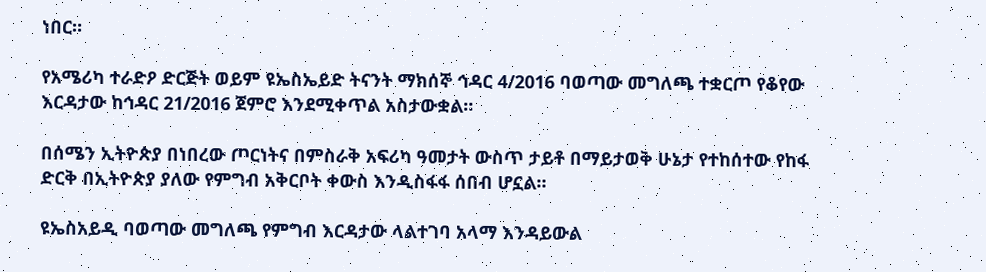ነበር።

የአሜሪካ ተራድዖ ድርጅት ወይም ዩኤስኤይድ ትናንት ማክሰኞ ኅዳር 4/2016 ባወጣው መግለጫ ተቋርጦ የቆየው እርዳታው ከኅዳር 21/2016 ጀምሮ እንደሚቀጥል አስታውቋል።

በሰሜን ኢትዮጵያ በነበረው ጦርነትና በምስራቅ አፍሪካ ዓመታት ውስጥ ታይቶ በማይታወቅ ሁኔታ የተከሰተው የከፋ ድርቅ በኢትዮጵያ ያለው የምግብ አቅርቦት ቀውስ እንዲስፋፋ ሰበብ ሆኗል።

ዩኤስአይዲ ባወጣው መግለጫ የምግብ እርዳታው ላልተገባ አላማ እንዳይውል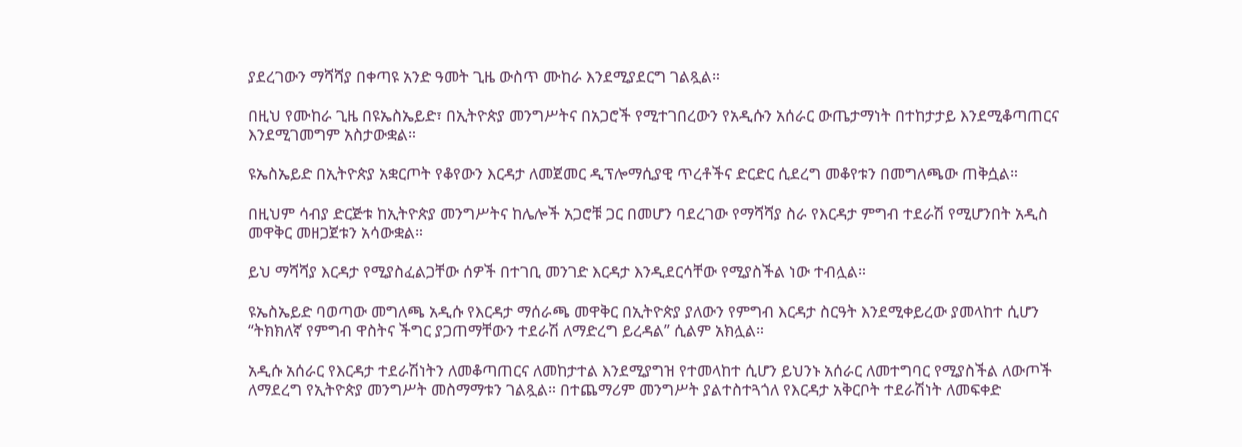ያደረገውን ማሻሻያ በቀጣዩ አንድ ዓመት ጊዜ ውስጥ ሙከራ እንደሚያደርግ ገልጿል።

በዚህ የሙከራ ጊዜ በዩኤስኤይድ፣ በኢትዮጵያ መንግሥትና በአጋሮች የሚተገበረውን የአዲሱን አሰራር ውጤታማነት በተከታታይ እንደሚቆጣጠርና እንደሚገመግም አስታውቋል።

ዩኤስኤይድ በኢትዮጵያ አቋርጦት የቆየውን እርዳታ ለመጀመር ዲፕሎማሲያዊ ጥረቶችና ድርድር ሲደረግ መቆየቱን በመግለጫው ጠቅሷል።

በዚህም ሳብያ ድርጅቱ ከኢትዮጵያ መንግሥትና ከሌሎች አጋሮቹ ጋር በመሆን ባደረገው የማሻሻያ ስራ የእርዳታ ምግብ ተደራሽ የሚሆንበት አዲስ መዋቅር መዘጋጀቱን አሳውቋል።

ይህ ማሻሻያ እርዳታ የሚያስፈልጋቸው ሰዎች በተገቢ መንገድ እርዳታ እንዲደርሳቸው የሚያስችል ነው ተብሏል።

ዩኤስኤይድ ባወጣው መግለጫ አዲሱ የእርዳታ ማሰራጫ መዋቅር በኢትዮጵያ ያለውን የምግብ እርዳታ ስርዓት እንደሚቀይረው ያመላከተ ሲሆን “ትክክለኛ የምግብ ዋስትና ችግር ያጋጠማቸውን ተደራሽ ለማድረግ ይረዳል” ሲልም አክሏል።

አዲሱ አሰራር የእርዳታ ተደራሽነትን ለመቆጣጠርና ለመከታተል እንደሚያግዝ የተመላከተ ሲሆን ይህንኑ አሰራር ለመተግባር የሚያስችል ለውጦች ለማደረግ የኢትዮጵያ መንግሥት መስማማቱን ገልጿል። በተጨማሪም መንግሥት ያልተስተጓጎለ የእርዳታ አቅርቦት ተደራሽነት ለመፍቀድ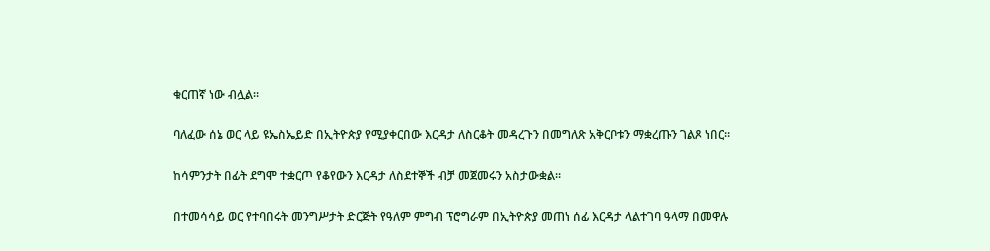ቁርጠኛ ነው ብሏል።

ባለፈው ሰኔ ወር ላይ ዩኤስኤይድ በኢትዮጵያ የሚያቀርበው እርዳታ ለስርቆት መዳረጉን በመግለጽ አቅርቦቱን ማቋረጡን ገልጾ ነበር።

ከሳምንታት በፊት ደግሞ ተቋርጦ የቆየውን እርዳታ ለስደተኞች ብቻ መጀመሩን አስታውቋል።

በተመሳሳይ ወር የተባበሩት መንግሥታት ድርጅት የዓለም ምግብ ፕሮግራም በኢትዮጵያ መጠነ ሰፊ እርዳታ ላልተገባ ዓላማ በመዋሉ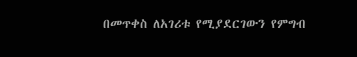በመጥቀስ ለአገሪቱ የሚያደርገውን የምግብ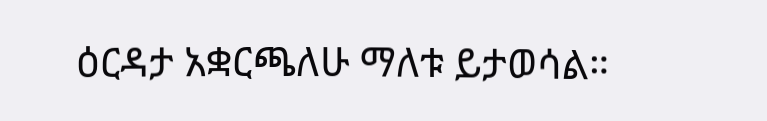ዕርዳታ አቋርጫለሁ ማለቱ ይታወሳል።